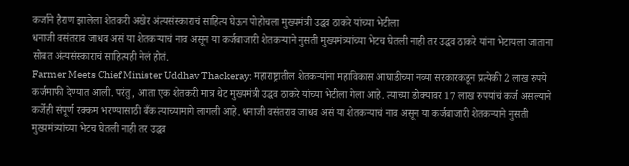कर्जाने हैराण झालेला शेतकरी अखेर अंत्यसंस्काराचं साहित्य घेऊन पोहोचला मुख्यमंत्री उद्धव ठाकरे यांच्या भेटीला
धनाजी वसंतराव जाधव असं या शेतकऱ्याचं नाव असून या कर्जबाजारी शेतकऱ्याने नुसती मुख्यमंत्र्यांच्या भेटच घेतली नाही तर उद्धव ठाकरे यांना भेटायला जाताना सोबत अंत्यसंस्काराचं साहित्यही नेलं होतं.
Farmer Meets Chief Minister Uddhav Thackeray: महाराष्ट्रातील शेतकऱ्यांना महाविकास आघाडीच्या नव्या सरकारकडून प्रत्येकी 2 लाख रुपये कर्जमाफी देण्यात आली. परंतु, आता एक शेतकरी मात्र थेट मुख्यमंत्री उद्धव ठाकरे यांच्या भेटीला गेला आहे. त्याच्या डोक्यावर 17 लाख रुपयांचं कर्ज असल्याने कर्जेही संपूर्ण रक्कम भरण्यासाठी बँक त्याच्यामागे लागली आहे. धनाजी वसंतराव जाधव असं या शेतकऱ्याचं नाव असून या कर्जबाजारी शेतकऱ्याने नुसती मुख्यमंत्र्यांच्या भेटच घेतली नाही तर उद्धव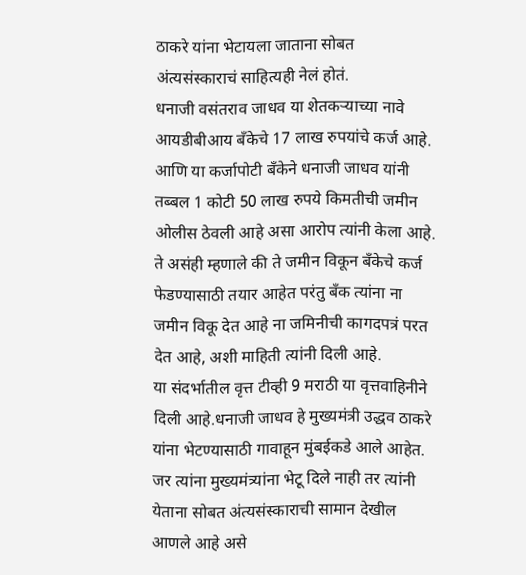ठाकरे यांना भेटायला जाताना सोबत अंत्यसंस्काराचं साहित्यही नेलं होतं.
धनाजी वसंतराव जाधव या शेतकऱ्याच्या नावे आयडीबीआय बँकेचे 17 लाख रुपयांचे कर्ज आहे. आणि या कर्जापोटी बँकेने धनाजी जाधव यांनी तब्बल 1 कोटी 50 लाख रुपये किमतीची जमीन ओलीस ठेवली आहे असा आरोप त्यांनी केला आहे.
ते असंही म्हणाले की ते जमीन विकून बँकेचे कर्ज फेडण्यासाठी तयार आहेत परंतु बँक त्यांना ना जमीन विकू देत आहे ना जमिनीची कागदपत्रं परत देत आहे, अशी माहिती त्यांनी दिली आहे.
या संदर्भातील वृत्त टीव्ही 9 मराठी या वृत्तवाहिनीने दिली आहे.धनाजी जाधव हे मुख्यमंत्री उद्धव ठाकरे यांना भेटण्यासाठी गावाहून मुंबईकडे आले आहेत. जर त्यांना मुख्यमंत्र्यांना भेटू दिले नाही तर त्यांनी येताना सोबत अंत्यसंस्काराची सामान देखील आणले आहे असे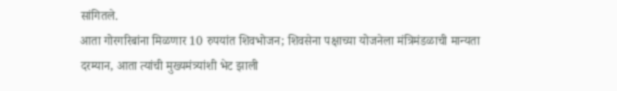सांगितले.
आता गोरगरिबांना मिळणार 10 रुपयांत शिवभोजन; शिवसेना पक्षाच्या योजनेला मंत्रिमंडळाची मान्यता
दरम्यान, आता त्यांची मुख्यमंत्र्यांशी भेट झाली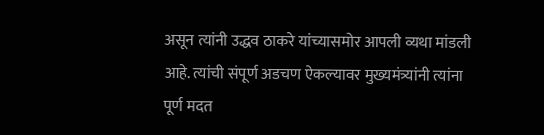असून त्यांनी उद्धव ठाकरे यांच्यासमोर आपली व्यथा मांडली आहे. त्यांची संपूर्ण अडचण ऐकल्यावर मुख्यमंत्र्यांनी त्यांना पूर्ण मदत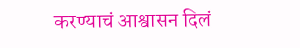करण्याचं आश्वासन दिलं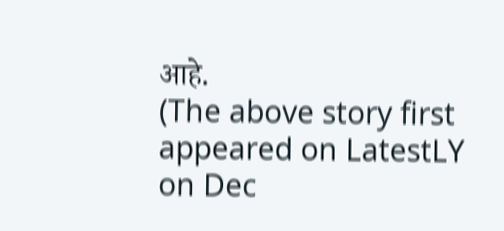आहे.
(The above story first appeared on LatestLY on Dec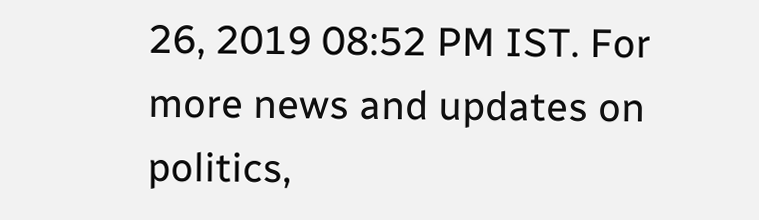26, 2019 08:52 PM IST. For more news and updates on politics,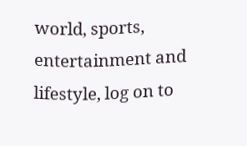world, sports, entertainment and lifestyle, log on to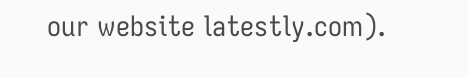our website latestly.com).